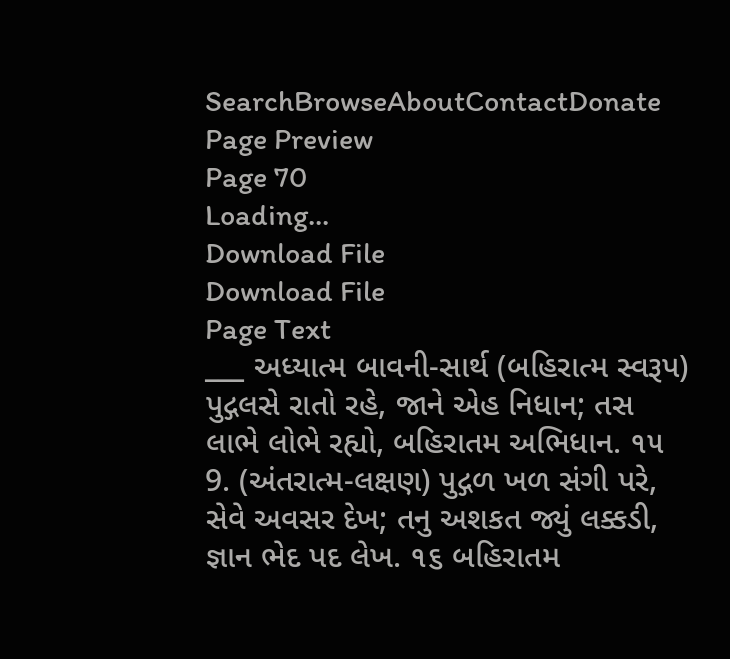SearchBrowseAboutContactDonate
Page Preview
Page 70
Loading...
Download File
Download File
Page Text
___ અધ્યાત્મ બાવની-સાર્થ (બહિરાત્મ સ્વરૂપ) પુદ્ગલસે રાતો રહે, જાને એહ નિધાન; તસ લાભે લોભે રહ્યો, બહિરાતમ અભિધાન. ૧૫ 9. (અંતરાત્મ-લક્ષણ) પુદ્ગળ ખળ સંગી પરે, સેવે અવસર દેખ; તનુ અશકત જ્યું લક્કડી, જ્ઞાન ભેદ પદ લેખ. ૧૬ બહિરાતમ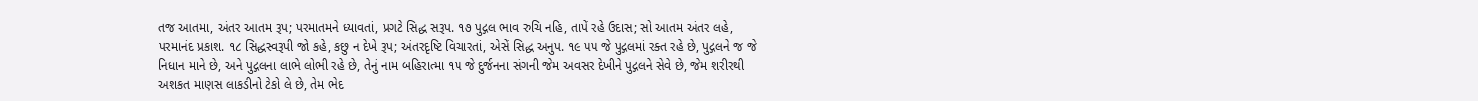તજ આતમા, અંતર આતમ રૂપ; પરમાતમને ધ્યાવતાં, પ્રગટે સિદ્ધ સરૂપ. ૧૭ પુદ્ગલ ભાવ રુચિ નહિ, તાપેં રહે ઉદાસ; સો આતમ અંતર લહે, પરમાનંદ પ્રકાશ. ૧૮ સિદ્ધસ્વરૂપી જો કહે, કછુ ન દેખે રૂપ; અંતરદૃષ્ટિ વિચારતાં, એસેં સિદ્ધ અનુપ. ૧૯ ૫૫ જે પુદ્ગલમાં રક્ત રહે છે, પુદ્ગલને જ જે નિધાન માને છે, અને પુદ્ગલના લાભે લોભી રહે છે, તેનું નામ બહિરાત્મા ૧૫ જે દુર્જનના સંગની જેમ અવસર દેખીને પુદ્ગલને સેવે છે, જેમ શરીરથી અશકત માણસ લાકડીનો ટેકો લે છે, તેમ ભેદ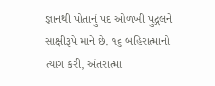જ્ઞાનથી પોતાનું પદ ઓળખી પુદ્ગલને સાક્ષીરૂપે માને છે. ૧૬ બહિરાત્માનો ત્યાગ કરી, અંતરાત્મા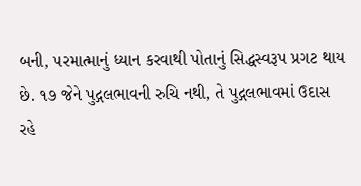બની, ૫રમાત્માનું ધ્યાન કરવાથી પોતાનું સિદ્ધસ્વરૂપ પ્રગટ થાય છે. ૧૭ જેને પુદ્ગલભાવની રુચિ નથી, તે પુદ્ગલભાવમાં ઉદાસ રહે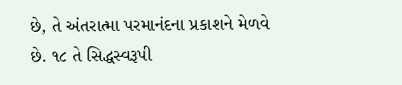છે, તે અંતરાત્મા પરમાનંદના પ્રકાશને મેળવે છે. ૧૮ તે સિદ્ધસ્વરૂપી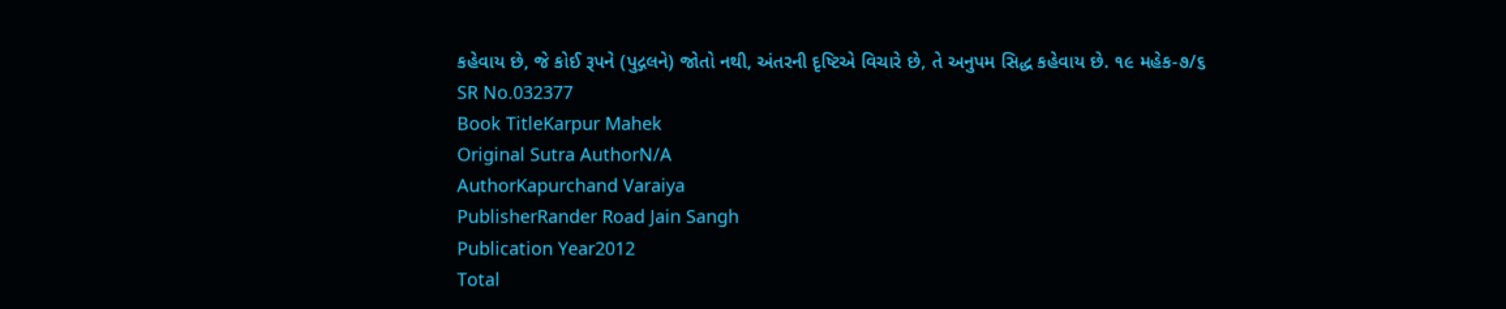કહેવાય છે, જે કોઈ રૂપને (પુદ્ગલને) જોતો નથી, અંતરની દૃષ્ટિએ વિચારે છે, તે અનુપમ સિદ્ધ કહેવાય છે. ૧૯ મહેક-૭/૬
SR No.032377
Book TitleKarpur Mahek
Original Sutra AuthorN/A
AuthorKapurchand Varaiya
PublisherRander Road Jain Sangh
Publication Year2012
Total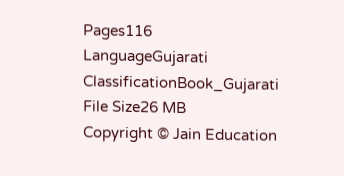Pages116
LanguageGujarati
ClassificationBook_Gujarati
File Size26 MB
Copyright © Jain Education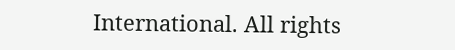International. All rights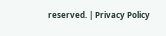reserved. | Privacy Policy